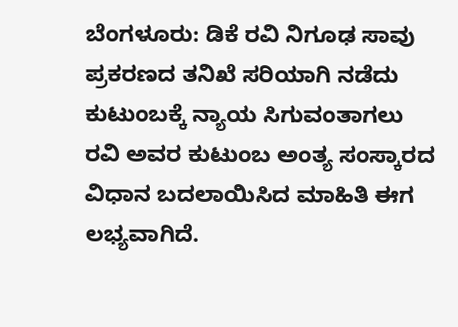ಬೆಂಗಳೂರು: ಡಿಕೆ ರವಿ ನಿಗೂಢ ಸಾವು ಪ್ರಕರಣದ ತನಿಖೆ ಸರಿಯಾಗಿ ನಡೆದು ಕುಟುಂಬಕ್ಕೆ ನ್ಯಾಯ ಸಿಗುವಂತಾಗಲು ರವಿ ಅವರ ಕುಟುಂಬ ಅಂತ್ಯ ಸಂಸ್ಕಾರದ ವಿಧಾನ ಬದಲಾಯಿಸಿದ ಮಾಹಿತಿ ಈಗ ಲಭ್ಯವಾಗಿದೆ.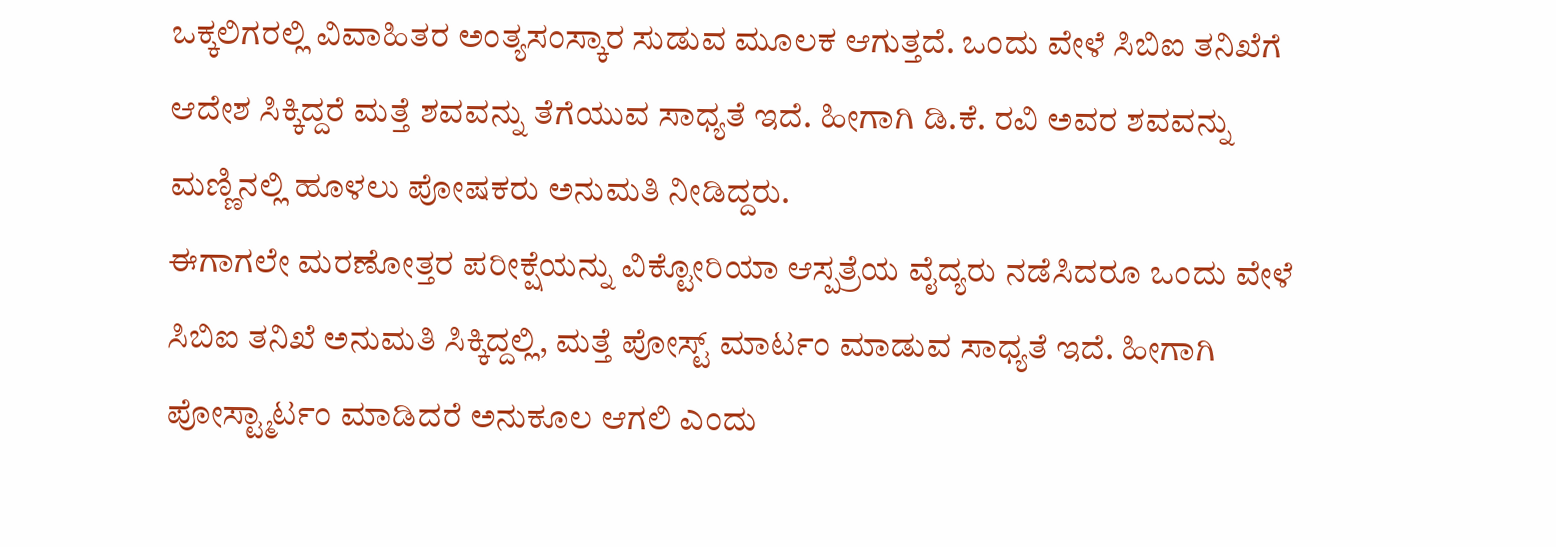ಒಕ್ಕಲಿಗರಲ್ಲಿ ವಿವಾಹಿತರ ಅಂತ್ಯಸಂಸ್ಕಾರ ಸುಡುವ ಮೂಲಕ ಆಗುತ್ತದೆ. ಒಂದು ವೇಳೆ ಸಿಬಿಐ ತನಿಖೆಗೆ ಆದೇಶ ಸಿಕ್ಕಿದ್ದರೆ ಮತ್ತೆ ಶವವನ್ನು ತೆಗೆಯುವ ಸಾಧ್ಯತೆ ಇದೆ. ಹೀಗಾಗಿ ಡಿ.ಕೆ. ರವಿ ಅವರ ಶವವನ್ನು ಮಣ್ಣಿನಲ್ಲಿ ಹೂಳಲು ಪೋಷಕರು ಅನುಮತಿ ನೀಡಿದ್ದರು.
ಈಗಾಗಲೇ ಮರಣೋತ್ತರ ಪರೀಕ್ಷೆಯನ್ನು ವಿಕ್ಟೋರಿಯಾ ಆಸ್ಪತ್ರೆಯ ವೈದ್ಯರು ನಡೆಸಿದರೂ ಒಂದು ವೇಳೆ ಸಿಬಿಐ ತನಿಖೆ ಅನುಮತಿ ಸಿಕ್ಕಿದ್ದಲ್ಲಿ, ಮತ್ತೆ ಪೋಸ್ಟ್ ಮಾರ್ಟಂ ಮಾಡುವ ಸಾಧ್ಯತೆ ಇದೆ. ಹೀಗಾಗಿ ಪೋಸ್ಟ್ಮಾರ್ಟಂ ಮಾಡಿದರೆ ಅನುಕೂಲ ಆಗಲಿ ಎಂದು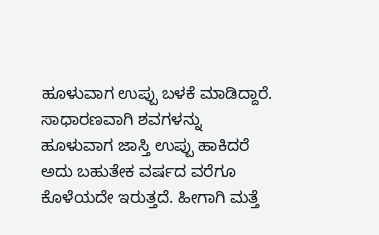ಹೂಳುವಾಗ ಉಪ್ಪು ಬಳಕೆ ಮಾಡಿದ್ದಾರೆ.
ಸಾಧಾರಣವಾಗಿ ಶವಗಳನ್ನು ಹೂಳುವಾಗ ಜಾಸ್ತಿ ಉಪ್ಪು ಹಾಕಿದರೆ ಅದು ಬಹುತೇಕ ವರ್ಷದ ವರೆಗೂ ಕೊಳೆಯದೇ ಇರುತ್ತದೆ. ಹೀಗಾಗಿ ಮತ್ತೆ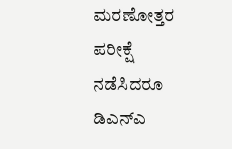ಮರಣೋತ್ತರ ಪರೀಕ್ಷೆ ನಡೆಸಿದರೂ ಡಿಎನ್ಎ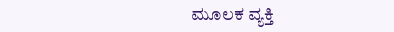ಮೂಲಕ ವ್ಯಕ್ತಿ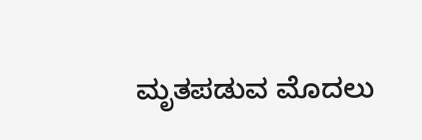ಮೃತಪಡುವ ಮೊದಲು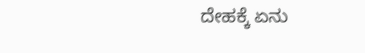ದೇಹಕ್ಕೆ ಏನು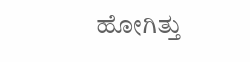ಹೋಗಿತ್ತು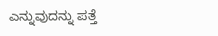ಎನ್ನುವುದನ್ನು ಪತ್ತೆ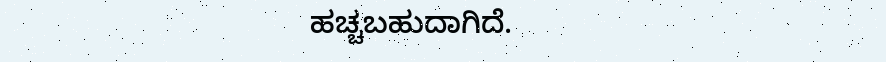ಹಚ್ಚಬಹುದಾಗಿದೆ.